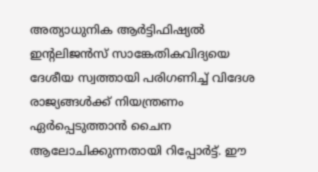അത്യാധുനിക ആർട്ടിഫിഷ്യൽ ഇന്റലിജൻസ് സാങ്കേതികവിദ്യയെ ദേശീയ സ്വത്തായി പരിഗണിച്ച് വിദേശ രാജ്യങ്ങൾക്ക് നിയന്ത്രണം ഏർപ്പെടുത്താൻ ചൈന ആലോചിക്കുന്നതായി റിപ്പോർട്ട്. ഈ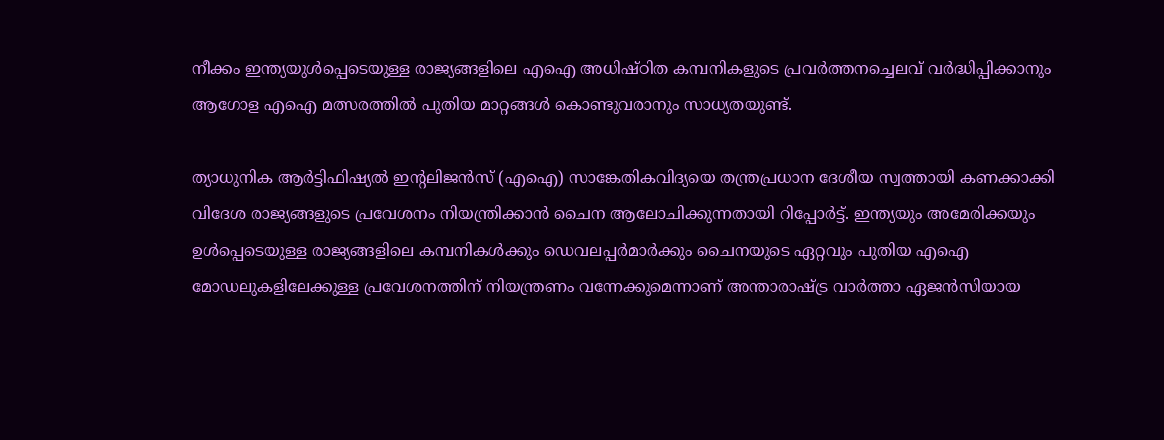നീക്കം ഇന്ത്യയുൾപ്പെടെയുള്ള രാജ്യങ്ങളിലെ എഐ അധിഷ്ഠിത കമ്പനികളുടെ പ്രവർത്തനച്ചെലവ് വർദ്ധിപ്പിക്കാനും ആഗോള എഐ മത്സരത്തിൽ പുതിയ മാറ്റങ്ങൾ കൊണ്ടുവരാനും സാധ്യതയുണ്ട്.

ത്യാധുനിക ആർട്ടിഫിഷ്യൽ ഇന്റലിജൻസ് (എഐ) സാങ്കേതികവിദ്യയെ തന്ത്രപ്രധാന ദേശീയ സ്വത്തായി കണക്കാക്കി വിദേശ രാജ്യങ്ങളുടെ പ്രവേശനം നിയന്ത്രിക്കാൻ ചൈന ആലോചിക്കുന്നതായി റിപ്പോർട്ട്. ഇന്ത്യയും അമേരിക്കയും ഉൾപ്പെടെയുള്ള രാജ്യങ്ങളിലെ കമ്പനികൾക്കും ഡെവലപ്പർമാർക്കും ചൈനയുടെ ഏറ്റവും പുതിയ എഐ മോഡലുകളിലേക്കുള്ള പ്രവേശനത്തിന് നിയന്ത്രണം വന്നേക്കുമെന്നാണ് അന്താരാഷ്ട്ര വാർത്താ ഏജൻസിയായ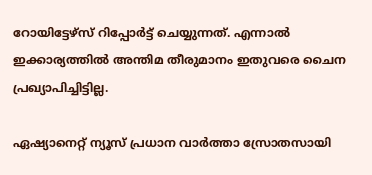റോയിട്ടേഴ്‌സ് റിപ്പോർട്ട് ചെയ്യുന്നത്. എന്നാൽ ഇക്കാര്യത്തിൽ അന്തിമ തീരുമാനം ഇതുവരെ ചൈന പ്രഖ്യാപിച്ചിട്ടില്ല.

ഏഷ്യാനെറ്റ് ന്യൂസ് പ്രധാന വാർത്താ സ്രോതസായി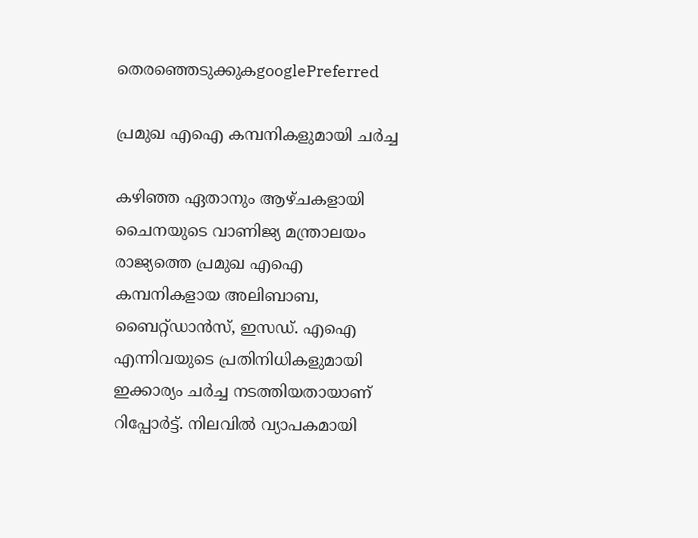തെരഞ്ഞെടുക്കുകgooglePreferred

പ്രമുഖ എഐ കമ്പനികളുമായി ചർച്ച

കഴിഞ്ഞ ഏതാനും ആഴ്ചകളായി ചൈനയുടെ വാണിജ്യ മന്ത്രാലയം രാജ്യത്തെ പ്രമുഖ എഐ കമ്പനികളായ അലിബാബ, ബൈറ്റ്ഡാൻസ്, ഇസഡ്. എഐ എന്നിവയുടെ പ്രതിനിധികളുമായി ഇക്കാര്യം ചർച്ച നടത്തിയതായാണ് റിപ്പോർട്ട്. നിലവിൽ വ്യാപകമായി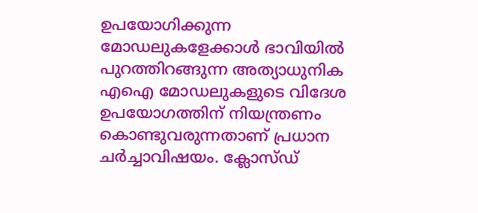ഉപയോഗിക്കുന്ന മോഡലുകളേക്കാൾ ഭാവിയിൽ പുറത്തിറങ്ങുന്ന അത്യാധുനിക എഐ മോഡലുകളുടെ വിദേശ ഉപയോഗത്തിന് നിയന്ത്രണം കൊണ്ടുവരുന്നതാണ് പ്രധാന ചർച്ചാവിഷയം. ക്ലോസ്‍ഡ്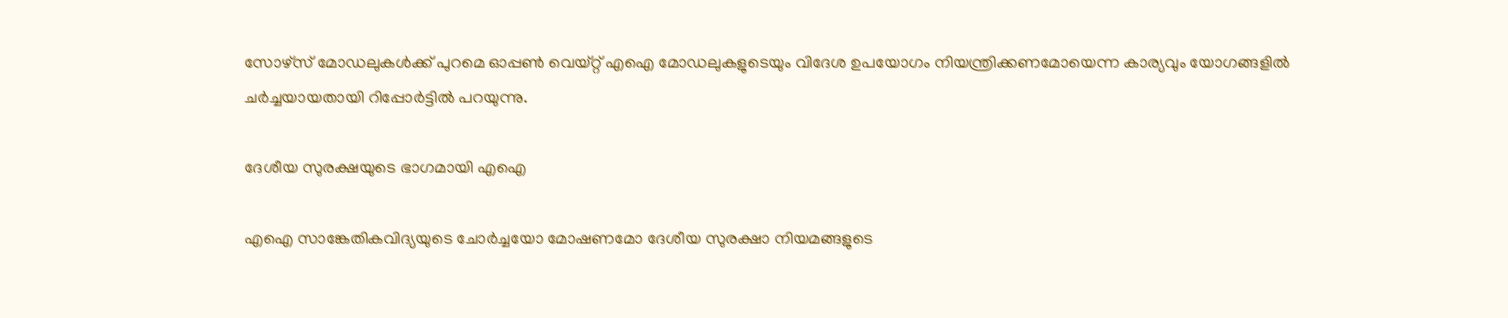സോഴ്‌സ് മോഡലുകൾക്ക് പുറമെ ഓപ്പൺ വെയ്റ്റ് എഐ മോഡലുകളുടെയും വിദേശ ഉപയോഗം നിയന്ത്രിക്കണമോയെന്ന കാര്യവും യോഗങ്ങളിൽ ചർച്ചയായതായി റിപ്പോർട്ടിൽ പറയുന്നു.

ദേശീയ സുരക്ഷയുടെ ഭാഗമായി എഐ

എഐ സാങ്കേതികവിദ്യയുടെ ചോർച്ചയോ മോഷണമോ ദേശീയ സുരക്ഷാ നിയമങ്ങളുടെ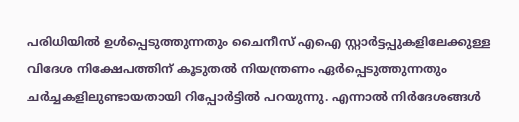പരിധിയിൽ ഉൾപ്പെടുത്തുന്നതും ചൈനീസ് എഐ സ്റ്റാർട്ടപ്പുകളിലേക്കുള്ള വിദേശ നിക്ഷേപത്തിന് കൂടുതൽ നിയന്ത്രണം ഏർപ്പെടുത്തുന്നതും ചർച്ചകളിലുണ്ടായതായി റിപ്പോർട്ടിൽ പറയുന്നു. എന്നാൽ നിർദേശങ്ങൾ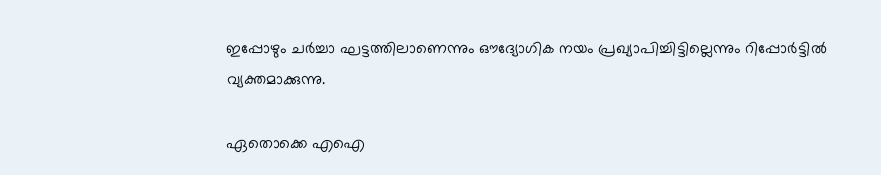ഇപ്പോഴും ചർച്ചാ ഘട്ടത്തിലാണെന്നും ഔദ്യോഗിക നയം പ്രഖ്യാപിച്ചിട്ടില്ലെന്നും റിപ്പോർട്ടിൽ വ്യക്തമാക്കുന്നു.

ഏതൊക്കെ എഐ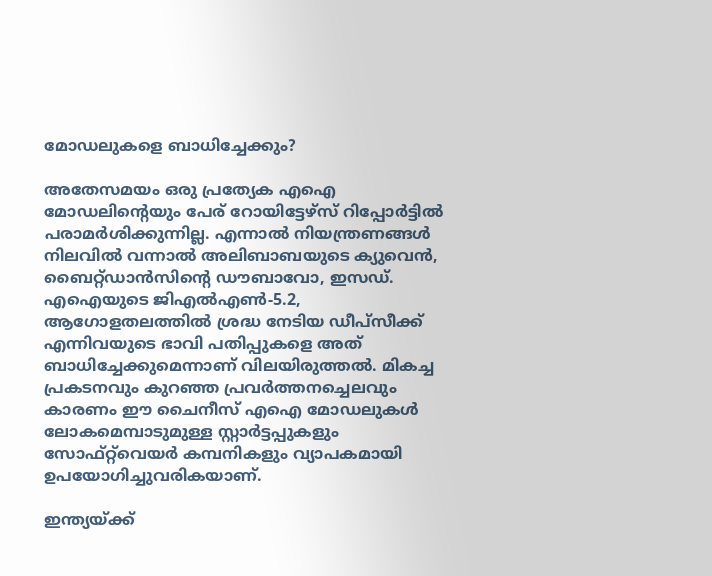മോഡലുകളെ ബാധിച്ചേക്കും?

അതേസമയം ഒരു പ്രത്യേക എഐ മോഡലിന്റെയും പേര് റോയിട്ടേഴ്‌സ് റിപ്പോർട്ടിൽ പരാമർശിക്കുന്നില്ല. എന്നാൽ നിയന്ത്രണങ്ങൾ നിലവിൽ വന്നാൽ അലിബാബയുടെ ക്യുവെൻ, ബൈറ്റ്ഡാൻസിന്റെ ഡൗബാവോ, ഇസഡ്. എഐയുടെ ജിഎൽഎൺ-5.2, ആഗോളതലത്തിൽ ശ്രദ്ധ നേടിയ ഡീപ്‌സീക്ക് എന്നിവയുടെ ഭാവി പതിപ്പുകളെ അത് ബാധിച്ചേക്കുമെന്നാണ് വിലയിരുത്തൽ. മികച്ച പ്രകടനവും കുറഞ്ഞ പ്രവർത്തനച്ചെലവും കാരണം ഈ ചൈനീസ് എഐ മോഡലുകൾ ലോകമെമ്പാടുമുള്ള സ്റ്റാർട്ടപ്പുകളും സോഫ്റ്റ്‌വെയർ കമ്പനികളും വ്യാപകമായി ഉപയോഗിച്ചുവരികയാണ്.

ഇന്ത്യയ്ക്ക്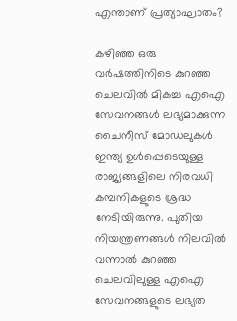എന്താണ് പ്രത്യാഘാതം?

കഴിഞ്ഞ ഒരു വർഷത്തിനിടെ കുറഞ്ഞ ചെലവിൽ മികച്ച എഐ സേവനങ്ങൾ ലഭ്യമാക്കുന്ന ചൈനീസ് മോഡലുകൾ ഇന്ത്യ ഉൾപ്പെടെയുള്ള രാജ്യങ്ങളിലെ നിരവധി കമ്പനികളുടെ ശ്രദ്ധ നേടിയിരുന്നു. പുതിയ നിയന്ത്രണങ്ങൾ നിലവിൽ വന്നാൽ കുറഞ്ഞ ചെലവിലുള്ള എഐ സേവനങ്ങളുടെ ലഭ്യത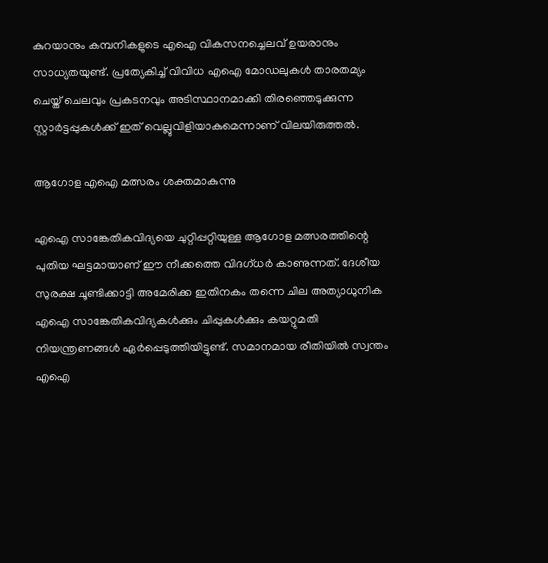കുറയാനും കമ്പനികളുടെ എഐ വികസനച്ചെലവ് ഉയരാനും സാധ്യതയുണ്ട്. പ്രത്യേകിച്ച് വിവിധ എഐ മോഡലുകൾ താരതമ്യം ചെയ്ത് ചെലവും പ്രകടനവും അടിസ്ഥാനമാക്കി തിരഞ്ഞെടുക്കുന്ന സ്റ്റാർട്ടപ്പുകൾക്ക് ഇത് വെല്ലുവിളിയാകുമെന്നാണ് വിലയിരുത്തൽ.

ആഗോള എഐ മത്സരം ശക്തമാകുന്നു

എഐ സാങ്കേതികവിദ്യയെ ചുറ്റിപ്പറ്റിയുള്ള ആഗോള മത്സരത്തിന്റെ പുതിയ ഘട്ടമായാണ് ഈ നീക്കത്തെ വിദഗ്ധർ കാണുന്നത്. ദേശീയ സുരക്ഷ ചൂണ്ടിക്കാട്ടി അമേരിക്ക ഇതിനകം തന്നെ ചില അത്യാധുനിക എഐ സാങ്കേതികവിദ്യകൾക്കും ചിപ്പുകൾക്കും കയറ്റുമതി നിയന്ത്രണങ്ങൾ ഏർപ്പെടുത്തിയിട്ടുണ്ട്. സമാനമായ രീതിയിൽ സ്വന്തം എഐ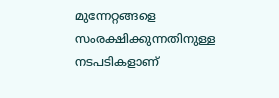മുന്നേറ്റങ്ങളെ സംരക്ഷിക്കുന്നതിനുള്ള നടപടികളാണ്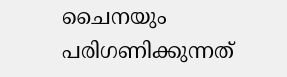ചൈനയും പരിഗണിക്കുന്നത്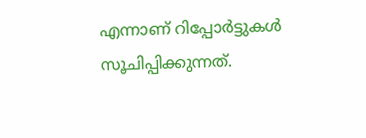എന്നാണ് റിപ്പോർട്ടുകൾ സൂചിപ്പിക്കുന്നത്.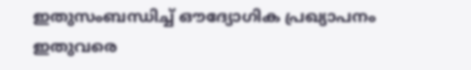ഇതുസംബന്ധിച്ച് ഔദ്യോഗിക പ്രഖ്യാപനം ഇതുവരെ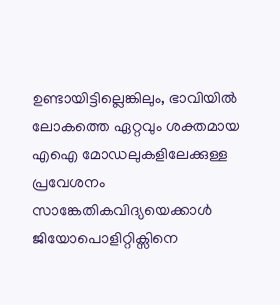ഉണ്ടായിട്ടില്ലെങ്കിലും, ഭാവിയിൽ ലോകത്തെ ഏറ്റവും ശക്തമായ എഐ മോഡലുകളിലേക്കുള്ള പ്രവേശനം സാങ്കേതികവിദ്യയെക്കാൾ ജിയോപൊളിറ്റിക്സിനെ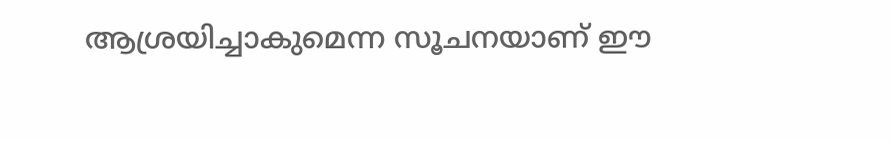ആശ്രയിച്ചാകുമെന്ന സൂചനയാണ് ഈ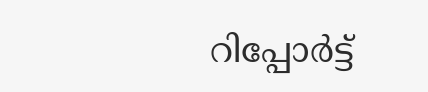റിപ്പോർട്ട്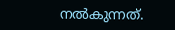നൽകുന്നത്.